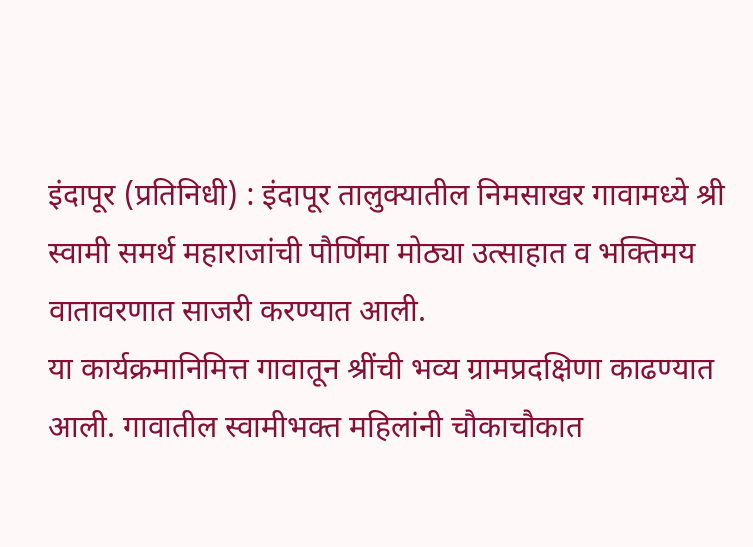इंदापूर (प्रतिनिधी) : इंदापूर तालुक्यातील निमसाखर गावामध्ये श्री स्वामी समर्थ महाराजांची पौर्णिमा मोठ्या उत्साहात व भक्तिमय वातावरणात साजरी करण्यात आली.
या कार्यक्रमानिमित्त गावातून श्रींची भव्य ग्रामप्रदक्षिणा काढण्यात आली. गावातील स्वामीभक्त महिलांनी चौकाचौकात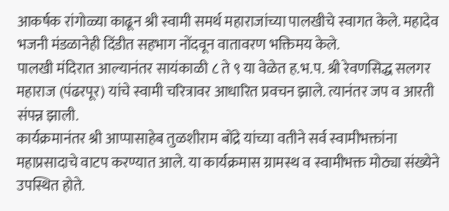आकर्षक रांगोळ्या काढून श्री स्वामी समर्थ महाराजांच्या पालखीचे स्वागत केले. महादेव भजनी मंडळानेही दिंडीत सहभाग नोंदवून वातावरण भक्तिमय केले.
पालखी मंदिरात आल्यानंतर सायंकाळी ८ ते ९ या वेळेत ह.भ.प. श्री रेवणसिद्ध सलगर महाराज (पंढरपूर) यांचे स्वामी चरित्रावर आधारित प्रवचन झाले. त्यानंतर जप व आरती संपन्न झाली.
कार्यक्रमानंतर श्री आप्पासाहेब तुळशीराम बोंद्रे यांच्या वतीने सर्व स्वामीभक्तांना महाप्रसादाचे वाटप करण्यात आले. या कार्यक्रमास ग्रामस्थ व स्वामीभक्त मोठ्या संख्येने उपस्थित होते.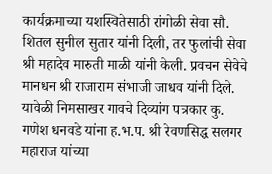कार्यक्रमाच्या यशस्वितेसाठी रांगोळी सेवा सौ. शितल सुनील सुतार यांनी दिली, तर फुलांची सेवा श्री महादेव मारुती माळी यांनी केली. प्रवचन सेवेचे मानधन श्री राजाराम संभाजी जाधव यांनी दिले.
यावेळी निमसाखर गावचे दिव्यांग पत्रकार कु. गणेश धनवडे यांना ह.भ.प. श्री रेवणसिद्ध सलगर महाराज यांच्या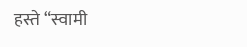हस्ते “स्वामी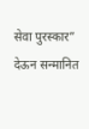सेवा पुरस्कार” देऊन सन्मानित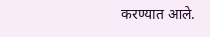करण्यात आले.